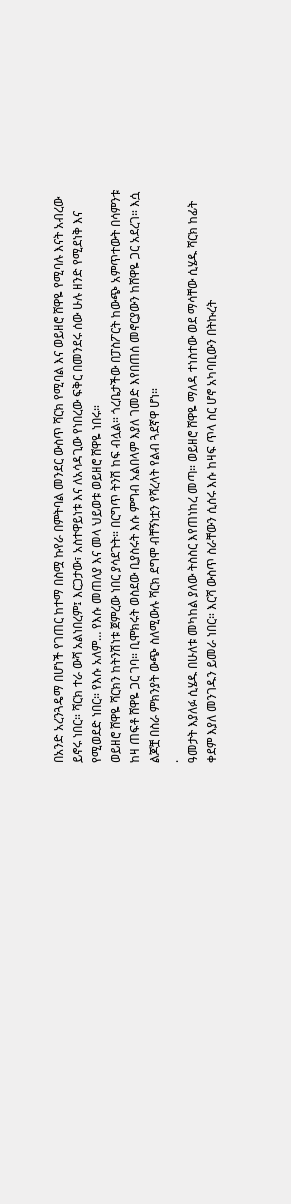በአንድ አረንጓዴማ በሆነች የገጠር ከተማ በስሟ ኩየራ በምትባል መንደር ውስጥ ሻርክ የሚባል እና ወይዘሮ ሸዋዬ የሚባሉ እናት አብረው ይኖሩ ነበር። ሻርክ ተራ ውሻ አልነበረም፤ እርጋታው፣ አስተዋይነቱ እና ለአሳዳጊው የነበረው ፍቅር በመንደሩ ሰው ሁሉ ዘንድ የሚደነቅ እና የሚወደድ ነበር። የእሱ አለም… የእሱ መጠለያ እና መላ ህይወቱ ወይዘሮ ሸዋዬ ነበሩ።
ወይዘሮ ሸዋዬ ሻርክን ከትንሽነቱ ጀምረው ነበር ያሳደጉት። በርግጥ ትንሽ ከፍ ብሏል። ጎረቤታችው በፓስፖርት ከውጭ አምጥተውት በሳምንቱ ከዛ ጠፍቶ ሸዋዬ ጋር ገባ። ቢሞክሩት ወስደው ቢያስሩት እሱ ምግብ አልበላም እያለ ገመድ እየበጠሰ መኖርያውን ከሸዋዬ ጋር አደረገ። እሷ ልጆቿ በስራ ምክንያት ውጭ ስለሚውሉ ሻርክ ደግሞ ብቸኝነቷን የሻረላት የልብ ጓደኛዋ ሆነ።
.
ዓመታት እያለፉ ሲሄዱ በሁለቱ መካከል ያለው ትስስር እየጠነከረ መጣ። ወይዘሮ ሸዋዬ ማለዳ ተነስተው ወደ ማሳቸው ሲሄዱ ሻርክ ከፊት ቀደም እያለ መንገዱን ይመራ ነበር። እርሻ ውስጥ ስራቸውን ሲሰሩ እሱ ከዛፍ ጥላ ስር ሆኖ አካባቢውን በትኩረት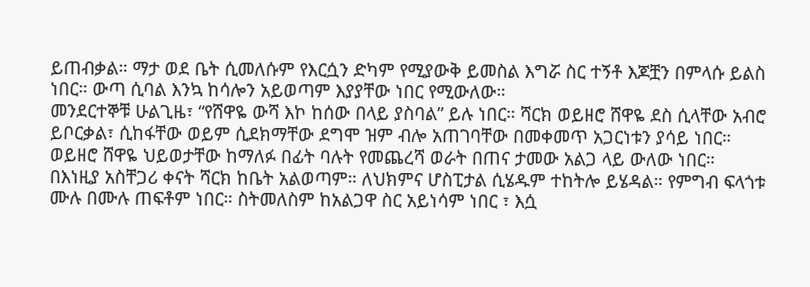ይጠብቃል። ማታ ወደ ቤት ሲመለሱም የእርሷን ድካም የሚያውቅ ይመስል እግሯ ስር ተኝቶ እጆቿን በምላሱ ይልስ ነበር። ውጣ ሲባል እንኳ ከሳሎን አይወጣም እያያቸው ነበር የሚውለው።
መንደርተኞቹ ሁልጊዜ፣ “የሸዋዬ ውሻ እኮ ከሰው በላይ ያስባል” ይሉ ነበር። ሻርክ ወይዘሮ ሸዋዬ ደስ ሲላቸው አብሮ ይቦርቃል፣ ሲከፋቸው ወይም ሲደክማቸው ደግሞ ዝም ብሎ አጠገባቸው በመቀመጥ አጋርነቱን ያሳይ ነበር።
ወይዘሮ ሸዋዬ ህይወታቸው ከማለፉ በፊት ባሉት የመጨረሻ ወራት በጠና ታመው አልጋ ላይ ውለው ነበር።
በእነዚያ አስቸጋሪ ቀናት ሻርክ ከቤት አልወጣም። ለህክምና ሆስፒታል ሲሄዱም ተከትሎ ይሄዳል። የምግብ ፍላጎቱ ሙሉ በሙሉ ጠፍቶም ነበር። ስትመለስም ከአልጋዋ ስር አይነሳም ነበር ፣ እሷ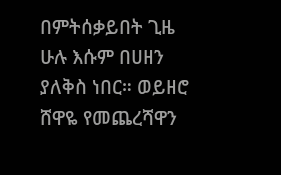በምትሰቃይበት ጊዜ ሁሉ እሱም በሀዘን ያለቅስ ነበር። ወይዘሮ ሸዋዬ የመጨረሻዋን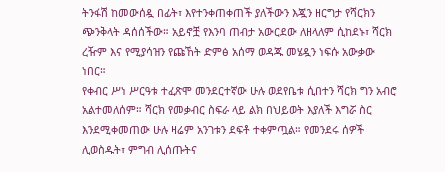ትንፋሽ ከመውሰዷ በፊት፣ እየተንቀጠቀጠች ያለችውን እጇን ዘርግታ የሻርክን ጭንቅላት ዳሰሰችው። አይኖቿ የእንባ ጠብታ አውርደው ለዘላለም ሲከደኑ፣ ሻርክ ረዥም እና የሚያሳዝን የጩኸት ድምፅ አሰማ ወዳጁ መሄዷን ነፍሱ አውቃው ነበር።
የቀብር ሥነ ሥርዓቱ ተፈጽሞ መንደርተኛው ሁሉ ወደየቤቱ ሲበተን ሻርክ ግን አብሮ አልተመለሰም። ሻርክ የመቃብር ስፍራ ላይ ልክ በህይወት እያለች እግሯ ስር እንደሚቀመጠው ሁሉ ዛሬም አንገቱን ደፍቶ ተቀምጧል። የመንደሩ ሰዎች ሊወስዱት፣ ምግብ ሊሰጡትና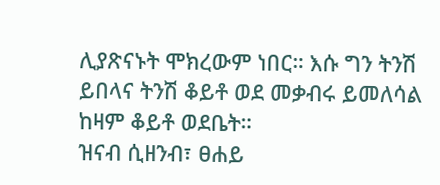ሊያጽናኑት ሞክረውም ነበር። እሱ ግን ትንሽ ይበላና ትንሽ ቆይቶ ወደ መቃብሩ ይመለሳል ከዛም ቆይቶ ወደቤት።
ዝናብ ሲዘንብ፣ ፀሐይ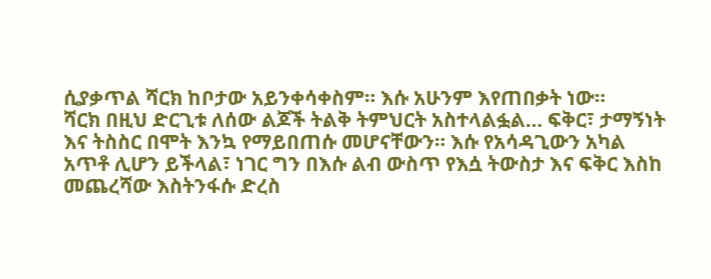ሲያቃጥል ሻርክ ከቦታው አይንቀሳቀስም። እሱ አሁንም እየጠበቃት ነው።
ሻርክ በዚህ ድርጊቱ ለሰው ልጆች ትልቅ ትምህርት አስተላልፏል… ፍቅር፣ ታማኝነት እና ትስስር በሞት እንኳ የማይበጠሱ መሆናቸውን። እሱ የአሳዳጊውን አካል አጥቶ ሊሆን ይችላል፣ ነገር ግን በእሱ ልብ ውስጥ የእሷ ትውስታ እና ፍቅር እስከ መጨረሻው እስትንፋሱ ድረስ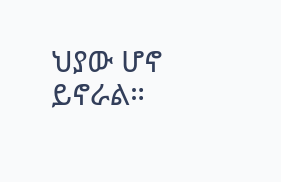ህያው ሆኖ ይኖራል።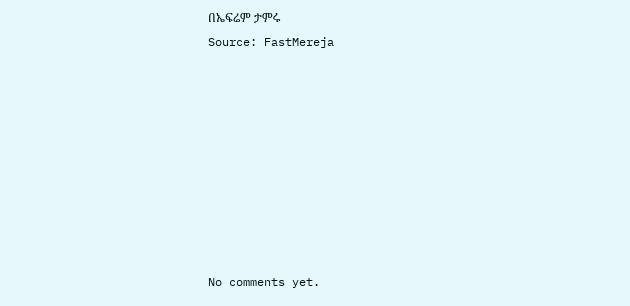በኤፍሬም ታምሩ
Source: FastMereja









No comments yet.